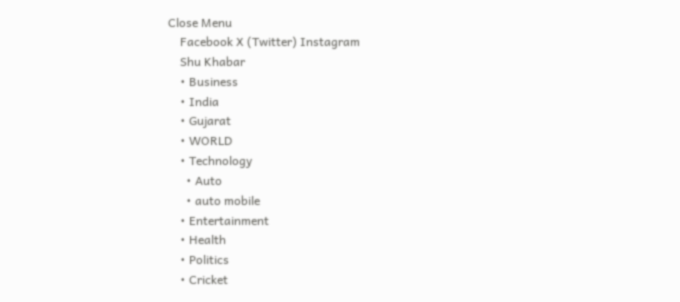Close Menu
    Facebook X (Twitter) Instagram
    Shu Khabar
    • Business
    • India
    • Gujarat
    • WORLD
    • Technology
      • Auto
      • auto mobile
    • Entertainment
    • Health
    • Politics
    • Cricket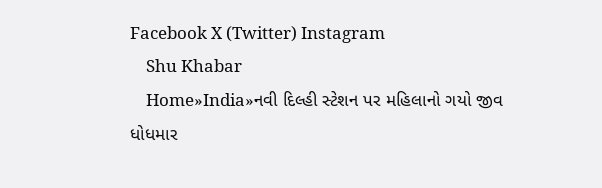Facebook X (Twitter) Instagram
    Shu Khabar
    Home»India»નવી દિલ્હી સ્ટેશન પર મહિલાનો ગયો જીવ ધોધમાર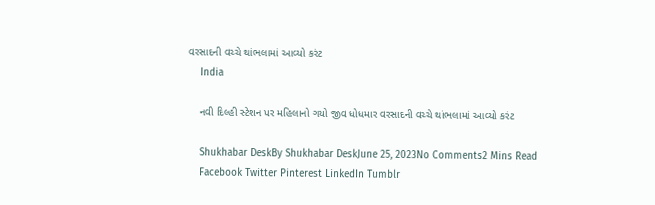વરસાદની વચ્ચે થાંભલામાં આવ્યો કરંટ
    India

    નવી દિલ્હી સ્ટેશન પર મહિલાનો ગયો જીવ ધોધમાર વરસાદની વચ્ચે થાંભલામાં આવ્યો કરંટ

    Shukhabar DeskBy Shukhabar DeskJune 25, 2023No Comments2 Mins Read
    Facebook Twitter Pinterest LinkedIn Tumblr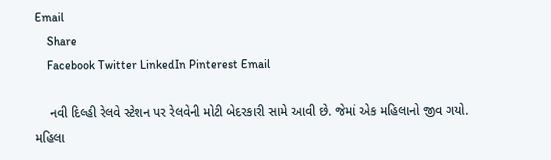Email
    Share
    Facebook Twitter LinkedIn Pinterest Email

    નવી દિલ્હી રેલવે સ્ટેશન પર રેલવેની મોટી બેદરકારી સામે આવી છે. જેમાં એક મહિલાનો જીવ ગયો. મહિલા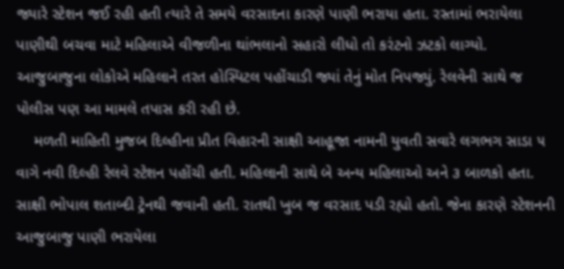જ્યારે સ્ટેશન જઈ રહી હતી ત્યારે તે સમયે વરસાદના કારણે પાણી ભરાયા હતા. રસ્તામાં ભરાયેલા પાણીથી બચવા માટે મહિલાએ વીજળીના થાંભલાનો સહારો લીધો તો કરંટનો ઝટકો લાગ્યો. આજુબાજુના લોકોએ મહિલાને તરત હોસ્પિટલ પહોંચાડી જ્યાં તેનું મોત નિપજ્યું. રેલવેની સાથે જ પોલીસ પણ આ મામલે તપાસ કરી રહી છે.
    મળતી માહિતી મુજબ દિલ્હીના પ્રીત વિહારની સાક્ષી આહૂજા નામની યુવતી સવારે લગભગ સાડા ૫ વાગે નવી દિલ્હી રેલવે સ્ટેશન પહોંચી હતી. મહિલાની સાથે બે અન્ય મહિલાઓ અને ૩ બાળકો હતા. સાક્ષી ભોપાલ શતાબ્દી ટ્રેનથી જવાની હતી. રાતથી ખુબ જ વરસાદ પડી રહ્યો હતો. જેના કારણે સ્ટેશનની આજુબાજુ પાણી ભરાયેલા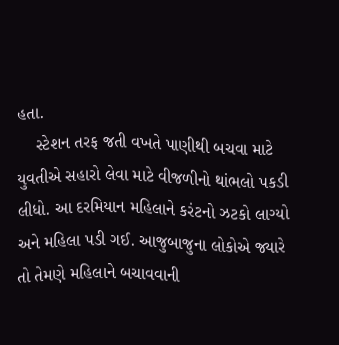હતા.
    સ્ટેશન તરફ જતી વખતે પાણીથી બચવા માટે યુવતીએ સહારો લેવા માટે વીજળીનો થાંભલો પકડી લીધો. આ દરમિયાન મહિલાને કરંટનો ઝટકો લાગ્યો અને મહિલા પડી ગઈ. આજુબાજુના લોકોએ જ્યારે તો તેમણે મહિલાને બચાવવાની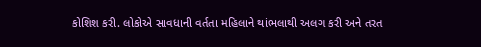કોશિશ કરી. લોકોએ સાવધાની વર્તતા મહિલાને થાંભલાથી અલગ કરી અને તરત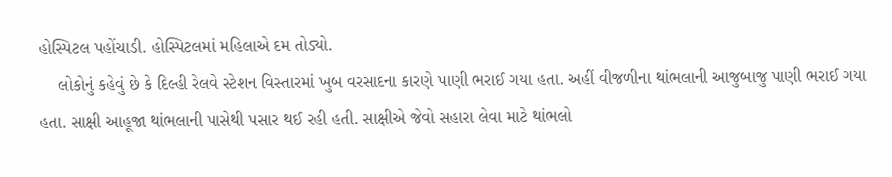હોસ્પિટલ પહોંચાડી. હોસ્પિટલમાં મહિલાએ દમ તોડ્યો.
    લોકોનું કહેવું છે કે દિલ્હી રેલવે સ્ટેશન વિસ્તારમાં ખુબ વરસાદના કારણે પાણી ભરાઈ ગયા હતા. અહીં વીજળીના થાંભલાની આજુબાજુ પાણી ભરાઈ ગયા હતા. સાક્ષી આહૂજા થાંભલાની પાસેથી પસાર થઈ રહી હતી. સાક્ષીએ જેવો સહારા લેવા માટે થાંભલો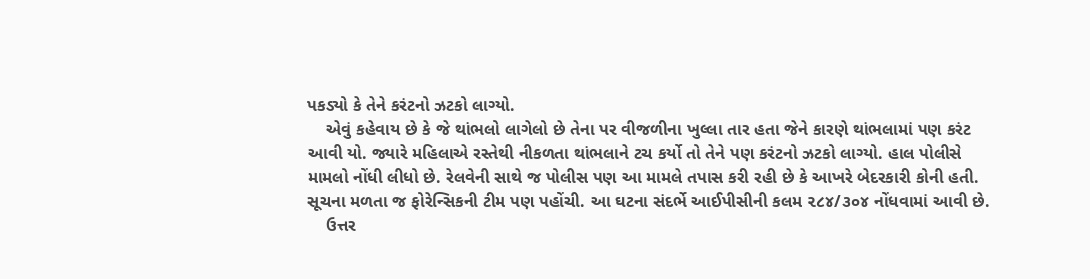પકડ્યો કે તેને કરંટનો ઝટકો લાગ્યો.
    એવું કહેવાય છે કે જે થાંભલો લાગેલો છે તેના પર વીજળીના ખુલ્લા તાર હતા જેને કારણે થાંભલામાં પણ કરંટ આવી યો. જ્યારે મહિલાએ રસ્તેથી નીકળતા થાંભલાને ટચ કર્યો તો તેને પણ કરંટનો ઝટકો લાગ્યો. હાલ પોલીસે મામલો નોંધી લીધો છે. રેલવેની સાથે જ પોલીસ પણ આ મામલે તપાસ કરી રહી છે કે આખરે બેદરકારી કોની હતી. સૂચના મળતા જ ફોરેન્સિકની ટીમ પણ પહોંચી. આ ઘટના સંદર્ભે આઈપીસીની કલમ ૨૮૪/૩૦૪ નોંધવામાં આવી છે.
    ઉત્તર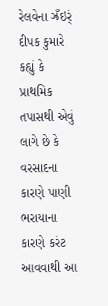રેલવેના ઝ્રઁઇર્ં દીપક કુમારે કહ્યું કે પ્રાથમિક તપાસથી એવું લાગે છે કે વરસાદના કારણે પાણી ભરાયાના કારણે કરંટ આવવાથી આ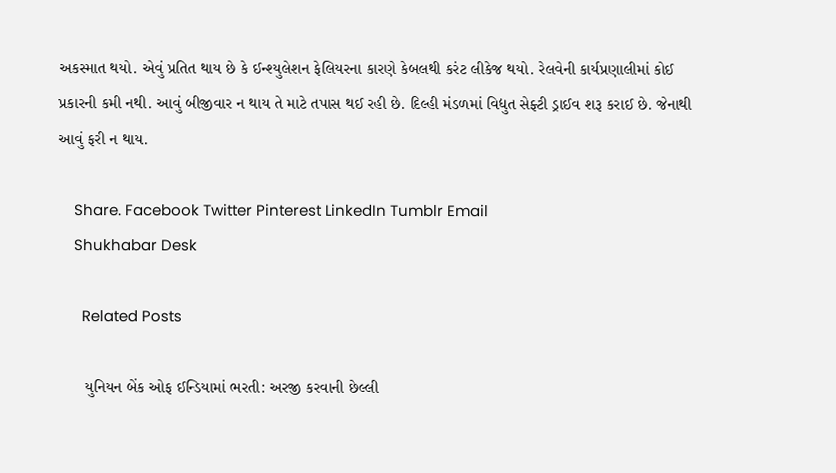અકસ્માત થયો. એવું પ્રતિત થાય છે કે ઈન્શ્યુલેશન ફેલિયરના કારણે કેબલથી કરંટ લીકેજ થયો. રેલવેની કાર્યપ્રણાલીમાં કોઈ પ્રકારની કમી નથી. આવું બીજીવાર ન થાય તે માટે તપાસ થઈ રહી છે. દિલ્હી મંડળમાં વિદ્યુત સેફ્ટી ડ્રાઈવ શરૂ કરાઈ છે. જેનાથી આવું ફરી ન થાય.

    Share. Facebook Twitter Pinterest LinkedIn Tumblr Email
    Shukhabar Desk

      Related Posts

      યુનિયન બેંક ઓફ ઈન્ડિયામાં ભરતી: અરજી કરવાની છેલ્લી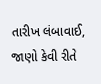તારીખ લંબાવાઈ, જાણો કેવી રીતે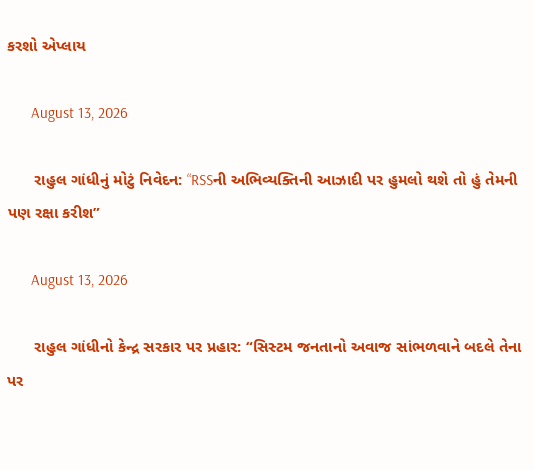કરશો એપ્લાય

      August 13, 2026

      રાહુલ ગાંધીનું મોટું નિવેદન: “RSSની અભિવ્યક્તિની આઝાદી પર હુમલો થશે તો હું તેમની પણ રક્ષા કરીશ”

      August 13, 2026

      રાહુલ ગાંધીનો કેન્દ્ર સરકાર પર પ્રહાર: “સિસ્ટમ જનતાનો અવાજ સાંભળવાને બદલે તેના પર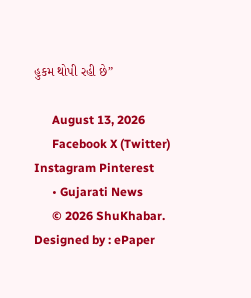હુકમ થોપી રહી છે”

      August 13, 2026
      Facebook X (Twitter) Instagram Pinterest
      • Gujarati News
      © 2026 ShuKhabar. Designed by : ePaper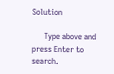Solution

      Type above and press Enter to search.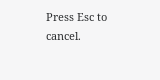Press Esc to cancel.